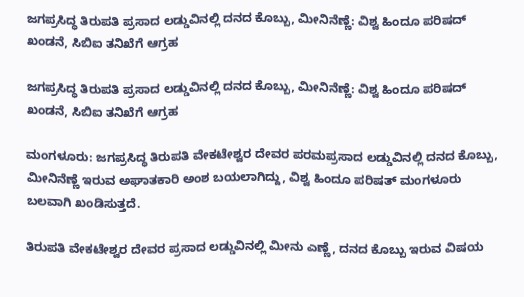ಜಗಪ್ರಸಿದ್ಧ ತಿರುಪತಿ ಪ್ರಸಾದ ಲಡ್ಡುವಿನಲ್ಲಿ ದನದ ಕೊಬ್ಬು, ಮೀನಿನೆಣ್ಣೆ: ವಿಶ್ವ ಹಿಂದೂ ಪರಿಷದ್ ಖಂಡನೆ, ಸಿಬಿಐ ತನಿಖೆಗೆ ಆಗ್ರಹ

ಜಗಪ್ರಸಿದ್ಧ ತಿರುಪತಿ ಪ್ರಸಾದ ಲಡ್ಡುವಿನಲ್ಲಿ ದನದ ಕೊಬ್ಬು, ಮೀನಿನೆಣ್ಣೆ: ವಿಶ್ವ ಹಿಂದೂ ಪರಿಷದ್ ಖಂಡನೆ, ಸಿಬಿಐ ತನಿಖೆಗೆ ಆಗ್ರಹ

ಮಂಗಳೂರು: ಜಗಪ್ರಸಿದ್ಧ ತಿರುಪತಿ ವೇಕಟೇಶ್ವರ ದೇವರ ಪರಮಪ್ರಸಾದ ಲಡ್ಡುವಿನಲ್ಲಿ ದನದ ಕೊಬ್ಬು, ಮೀನಿನೆಣ್ಣೆ ಇರುವ ಅಘಾತಕಾರಿ ಅಂಶ ಬಯಲಾಗಿದ್ದು, ವಿಶ್ವ ಹಿಂದೂ ಪರಿಷತ್ ಮಂಗಳೂರು ಬಲವಾಗಿ ಖಂಡಿಸುತ್ತದೆ.

ತಿರುಪತಿ ವೇಕಟೇಶ್ವರ ದೇವರ ಪ್ರಸಾದ ಲಡ್ಡುವಿನಲ್ಲಿ ಮೀನು ಎಣ್ಣೆ, ದನದ ಕೊಬ್ಬು ಇರುವ ವಿಷಯ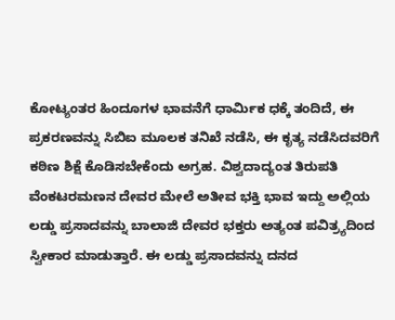ಕೋಟ್ಯಂತರ ಹಿಂದೂಗಳ ಭಾವನೆಗೆ ಧಾರ್ಮಿಕ ಧಕ್ಕೆ ತಂದಿದೆ, ಈ ಪ್ರಕರಣವನ್ನು ಸಿಬಿಐ ಮೂಲಕ ತನಿಖೆ ನಡೆಸಿ, ಈ ಕೃತ್ಯ ನಡೆಸಿದವರಿಗೆ ಕಠಿಣ ಶಿಕ್ಷೆ ಕೊಡಿಸಬೇಕೆಂದು ಅಗ್ರಹ. ವಿಶ್ವದಾದ್ಯಂತ ತಿರುಪತಿ ವೆಂಕಟರಮಣನ ದೇವರ ಮೇಲೆ ಅತೀವ ಭಕ್ತಿ ಭಾವ ಇದ್ದು ಅಲ್ಲಿಯ ಲಡ್ಡು ಪ್ರಸಾದವನ್ನು ಬಾಲಾಜಿ ದೇವರ ಭಕ್ತರು ಅತ್ಯಂತ ಪವಿತ್ರ್ಯದಿಂದ ಸ್ವೀಕಾರ ಮಾಡುತ್ತಾರೆ. ಈ ಲಡ್ಡು ಪ್ರಸಾದವನ್ನು ದನದ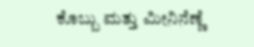ಕೊಬ್ಬು ಮತ್ತು ಮೀನಿನೆಣ್ಣೆ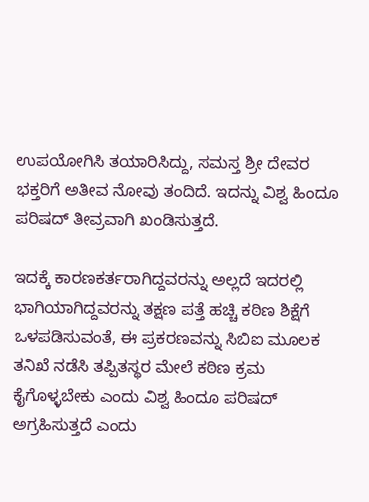ಉಪಯೋಗಿಸಿ ತಯಾರಿಸಿದ್ದು, ಸಮಸ್ತ ಶ್ರೀ ದೇವರ ಭಕ್ತರಿಗೆ ಅತೀವ ನೋವು ತಂದಿದೆ. ಇದನ್ನು ವಿಶ್ವ ಹಿಂದೂ ಪರಿಷದ್ ತೀವ್ರವಾಗಿ ಖಂಡಿಸುತ್ತದೆ.

ಇದಕ್ಕೆ ಕಾರಣಕರ್ತರಾಗಿದ್ದವರನ್ನು ಅಲ್ಲದೆ ಇದರಲ್ಲಿ ಭಾಗಿಯಾಗಿದ್ದವರನ್ನು ತಕ್ಷಣ ಪತ್ತೆ ಹಚ್ಚಿ ಕಠಿಣ ಶಿಕ್ಷೆಗೆ ಒಳಪಡಿಸುವಂತೆ, ಈ ಪ್ರಕರಣವನ್ನು ಸಿಬಿಐ ಮೂಲಕ ತನಿಖೆ ನಡೆಸಿ ತಪ್ಪಿತಸ್ಥರ ಮೇಲೆ ಕಠಿಣ ಕ್ರಮ ಕೈಗೊಳ್ಳಬೇಕು ಎಂದು ವಿಶ್ವ ಹಿಂದೂ ಪರಿಷದ್ ಅಗ್ರಹಿಸುತ್ತದೆ ಎಂದು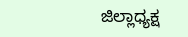ಜಿಲ್ಲಾಧ್ಯಕ್ಷ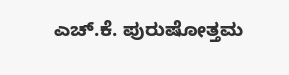ಎಚ್.ಕೆ. ಪುರುಷೋತ್ತಮ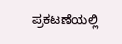ಪ್ರಕಟಣೆಯಲ್ಲಿ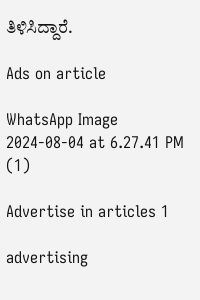ತಿಳಿಸಿದ್ದಾರೆ.

Ads on article

WhatsApp Image 2024-08-04 at 6.27.41 PM (1)

Advertise in articles 1

advertising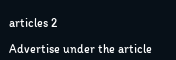articles 2

Advertise under the article